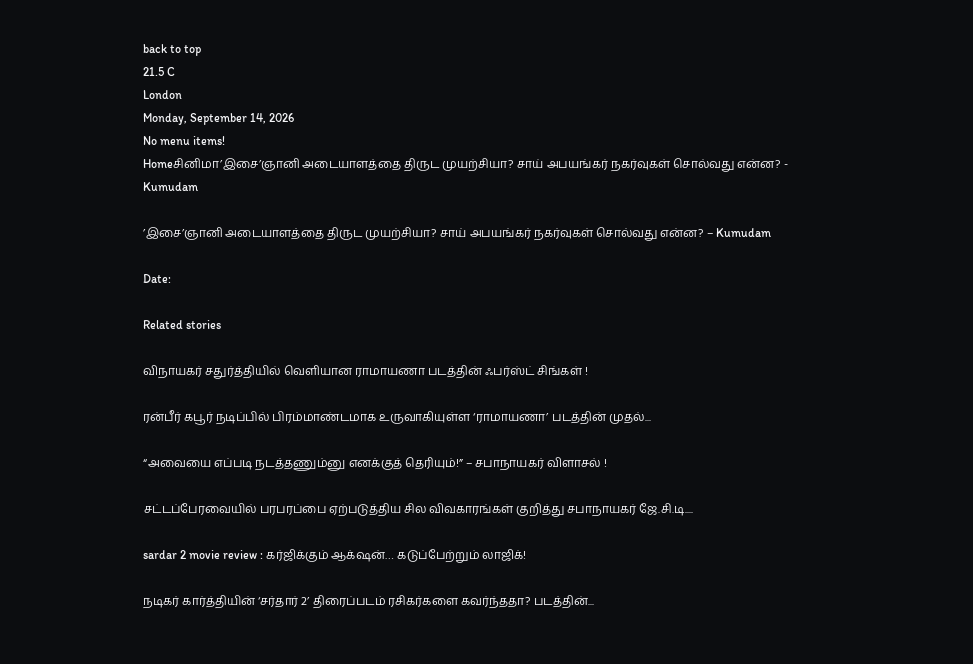back to top
21.5 C
London
Monday, September 14, 2026
No menu items!
Homeசினிமா’இசை’ஞானி அடையாளத்தை திருட முயற்சியா? சாய் அபயங்கர் நகர்வுகள் சொல்வது என்ன? - Kumudam

’இசை’ஞானி அடையாளத்தை திருட முயற்சியா? சாய் அபயங்கர் நகர்வுகள் சொல்வது என்ன? – Kumudam

Date:

Related stories

விநாயகர் சதுர்த்தியில் வெளியான ராமாயணா படத்தின் ஃபர்ஸ்ட் சிங்கள் !

ரன்பீர் கபூர் நடிப்பில் பிரம்மாண்டமாக உருவாகியுள்ள ‘ராமாயணா’ படத்தின் முதல்...

“அவையை எப்படி நடத்தணும்னு எனக்குத் தெரியும்!” – சபாநாயகர் விளாசல் !

சட்டப்பேரவையில் பரபரப்பை ஏற்படுத்திய சில விவகாரங்கள் குறித்து சபாநாயகர் ஜே.சி.டி....

sardar 2 movie review : கர்ஜிக்கும் ஆக்‌ஷன்… கடுப்பேற்றும் லாஜிக்!

நடிகர் கார்த்தியின் ‘சர்தார் 2’ திரைப்படம் ரசிகர்களை கவர்ந்ததா? படத்தின்...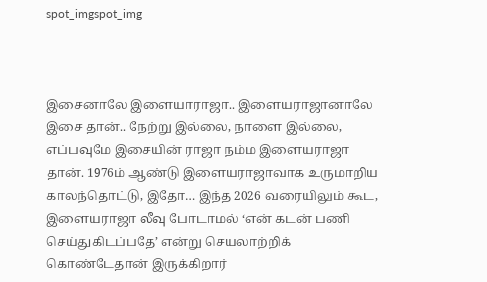spot_imgspot_img



இசைனாலே இளையாராஜா.. இளையராஜானாலே இசை தான்.. நேற்று இல்லை, நாளை இல்லை, எப்பவுமே இசையின் ராஜா நம்ம இளையராஜா தான். 1976ம் ஆண்டு இளையராஜாவாக உருமாறிய காலந்தொட்டு, இதோ… இந்த 2026 வரையிலும் கூட, இளையராஜா லீவு போடாமல் ‘என் கடன் பணி செய்துகிடப்பதே’ என்று செயலாற்றிக் கொண்டேதான் இருக்கிறார்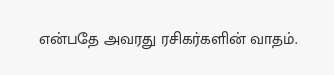என்பதே அவரது ரசிகர்களின் வாதம்.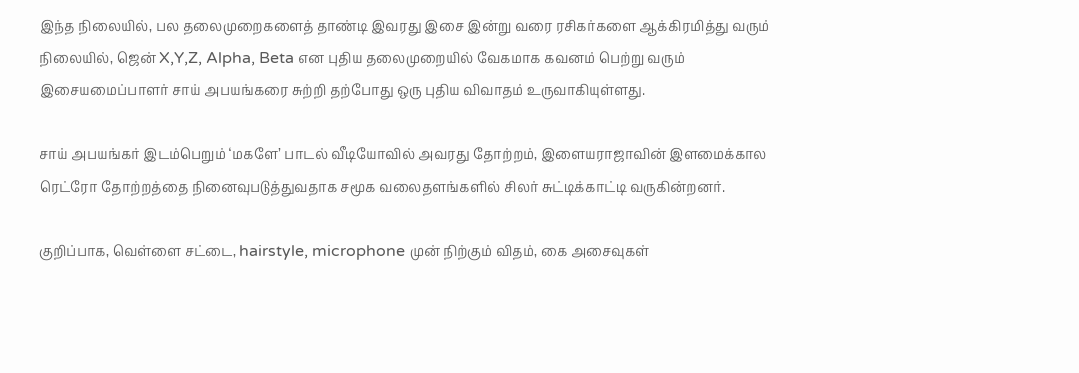இந்த நிலையில், பல தலைமுறைகளைத் தாண்டி இவரது இசை இன்று வரை ரசிகர்களை ஆக்கிரமித்து வரும் நிலையில், ஜென் X,Y,Z, Alpha, Beta என புதிய தலைமுறையில் வேகமாக கவனம் பெற்று வரும் இசையமைப்பாளர் சாய் அபயங்கரை சுற்றி தற்போது ஒரு புதிய விவாதம் உருவாகியுள்ளது.

சாய் அபயங்கர் இடம்பெறும் ‘மகளே’ பாடல் வீடியோவில் அவரது தோற்றம், இளையராஜாவின் இளமைக்கால ரெட்ரோ தோற்றத்தை நினைவுபடுத்துவதாக சமூக வலைதளங்களில் சிலர் சுட்டிக்காட்டி வருகின்றனர்.

குறிப்பாக, வெள்ளை சட்டை, hairstyle, microphone முன் நிற்கும் விதம், கை அசைவுகள்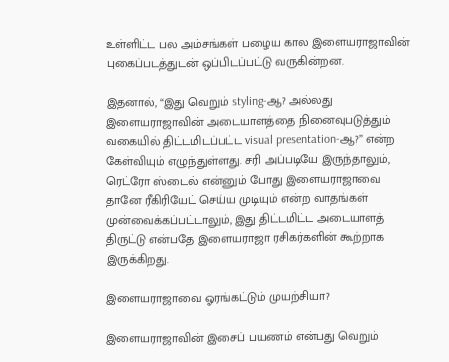உள்ளிட்ட பல அம்சங்கள் பழைய கால இளையராஜாவின் புகைப்படத்துடன் ஒப்பிடப்பட்டு வருகின்றன.

இதனால், “இது வெறும் styling-ஆ? அல்லது இளையராஜாவின் அடையாளத்தை நினைவுபடுத்தும் வகையில் திட்டமிடப்பட்ட visual presentation-ஆ?” என்ற கேள்வியும் எழுந்துள்ளது. சரி அப்படியே இருந்தாலும், ரெட்ரோ ஸ்டைல் என்னும் போது இளையராஜாவை தானே ரீகிரியேட் செய்ய முடியும் என்ற வாதங்கள் முன்வைக்கப்பட்டாலும், இது திட்டமிட்ட அடையாளத் திருட்டு என்பதே இளையராஜா ரசிகர்களின் கூற்றாக இருக்கிறது.

இளையராஜாவை ஓரங்கட்டும் முயற்சியா?

இளையராஜாவின் இசைப் பயணம் என்பது வெறும்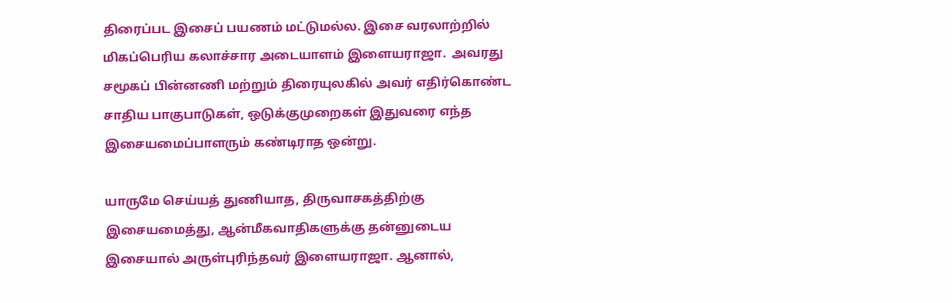திரைப்பட இசைப் பயணம் மட்டுமல்ல. இசை வரலாற்றில் மிகப்பெரிய கலாச்சார அடையாளம் இளையராஜா.  அவரது சமூகப் பின்னணி மற்றும் திரையுலகில் அவர் எதிர்கொண்ட சாதிய பாகுபாடுகள், ஒடுக்குமுறைகள் இதுவரை எந்த இசையமைப்பாளரும் கண்டிராத ஒன்று.

யாருமே செய்யத் துணியாத, திருவாசகத்திற்கு இசையமைத்து, ஆன்மீகவாதிகளுக்கு தன்னுடைய இசையால் அருள்புரிந்தவர் இளையராஜா. ஆனால்,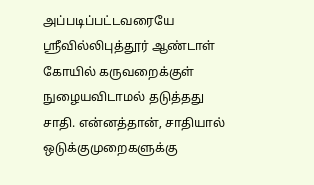அப்படிப்பட்டவரையே ஸ்ரீவில்லிபுத்தூர் ஆண்டாள் கோயில் கருவறைக்குள் நுழையவிடாமல் தடுத்தது சாதி. என்னத்தான், சாதியால் ஒடுக்குமுறைகளுக்கு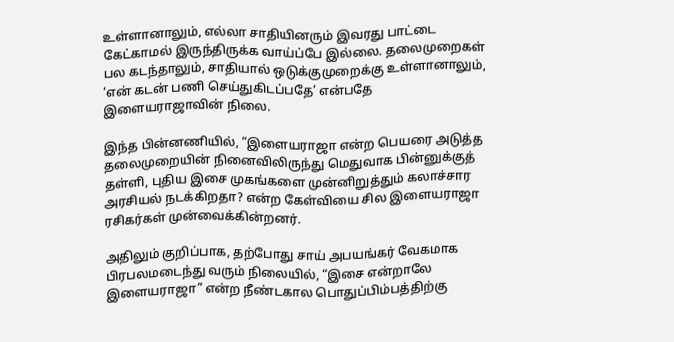உள்ளானாலும், எல்லா சாதியினரும் இவரது பாட்டை கேட்காமல் இருந்திருக்க வாய்ப்பே இல்லை. தலைமுறைகள் பல கடந்தாலும், சாதியால் ஒடுக்குமுறைக்கு உள்ளானாலும், ‘என் கடன் பணி செய்துகிடப்பதே’ என்பதே இளையராஜாவின் நிலை.

இந்த பின்னணியில், “இளையராஜா என்ற பெயரை அடுத்த தலைமுறையின் நினைவிலிருந்து மெதுவாக பின்னுக்குத் தள்ளி, புதிய இசை முகங்களை முன்னிறுத்தும் கலாச்சார அரசியல் நடக்கிறதா? என்ற கேள்வியை சில இளையராஜா ரசிகர்கள் முன்வைக்கின்றனர்.

அதிலும் குறிப்பாக, தற்போது சாய் அபயங்கர் வேகமாக பிரபலமடைந்து வரும் நிலையில், “இசை என்றாலே இளையராஜா” என்ற நீண்டகால பொதுப்பிம்பத்திற்கு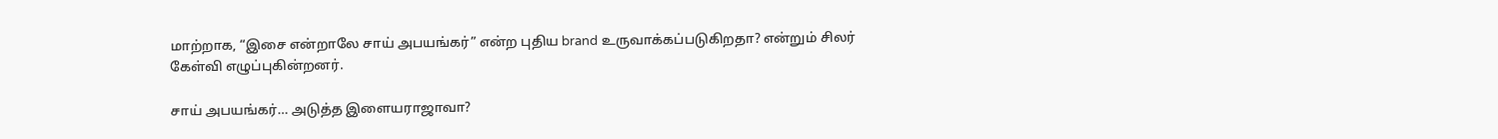மாற்றாக, “இசை என்றாலே சாய் அபயங்கர்” என்ற புதிய brand உருவாக்கப்படுகிறதா? என்றும் சிலர் கேள்வி எழுப்புகின்றனர்.

சாய் அபயங்கர்… அடுத்த இளையராஜாவா?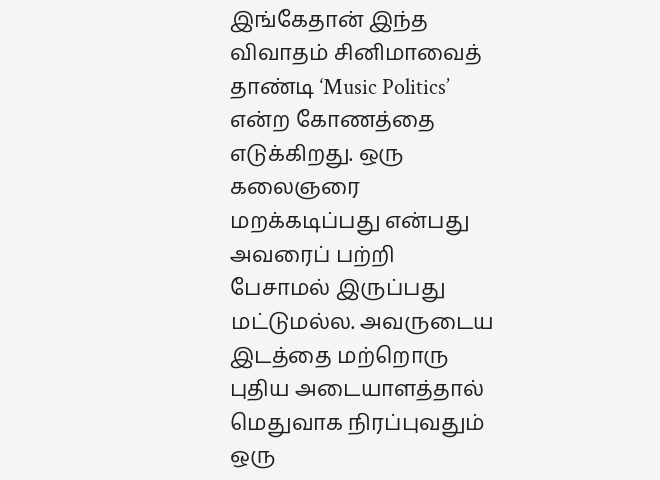இங்கேதான் இந்த விவாதம் சினிமாவைத் தாண்டி ‘Music Politics’ என்ற கோணத்தை எடுக்கிறது. ஒரு கலைஞரை மறக்கடிப்பது என்பது அவரைப் பற்றி பேசாமல் இருப்பது மட்டுமல்ல. அவருடைய இடத்தை மற்றொரு புதிய அடையாளத்தால் மெதுவாக நிரப்புவதும் ஒரு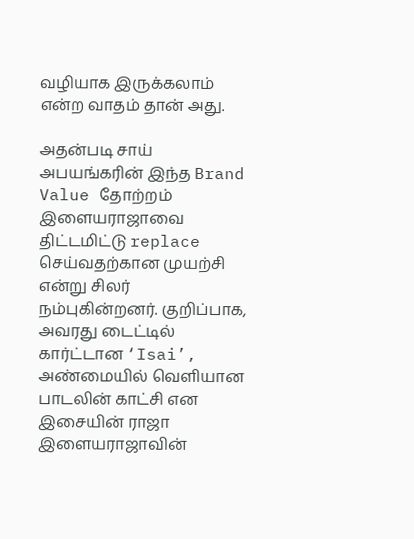வழியாக இருக்கலாம் என்ற வாதம் தான் அது.

அதன்படி சாய் அபயங்கரின் இந்த Brand Value தோற்றம் இளையராஜாவை திட்டமிட்டு replace செய்வதற்கான முயற்சி என்று சிலர் நம்புகின்றனர். குறிப்பாக, அவரது டைட்டில் கார்ட்டான ‘Isai’, அண்மையில் வெளியான பாடலின் காட்சி என இசையின் ராஜா இளையராஜாவின்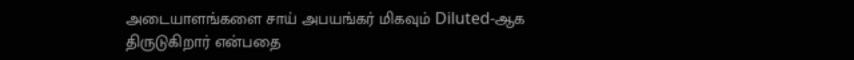அடையாளங்களை சாய் அபயங்கர் மிகவும் Diluted-ஆக திருடுகிறார் என்பதை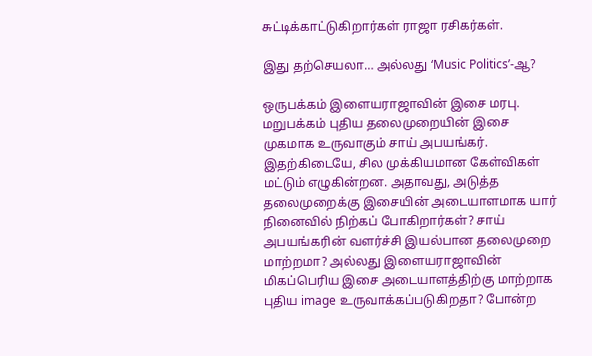சுட்டிக்காட்டுகிறார்கள் ராஜா ரசிகர்கள்.

இது தற்செயலா… அல்லது ‘Music Politics’-ஆ?

ஒருபக்கம் இளையராஜாவின் இசை மரபு. மறுபக்கம் புதிய தலைமுறையின் இசை முகமாக உருவாகும் சாய் அபயங்கர். இதற்கிடையே, சில முக்கியமான கேள்விகள் மட்டும் எழுகின்றன. அதாவது, அடுத்த தலைமுறைக்கு இசையின் அடையாளமாக யார் நினைவில் நிற்கப் போகிறார்கள்? சாய் அபயங்கரின் வளர்ச்சி இயல்பான தலைமுறை மாற்றமா? அல்லது இளையராஜாவின் மிகப்பெரிய இசை அடையாளத்திற்கு மாற்றாக புதிய image உருவாக்கப்படுகிறதா? போன்ற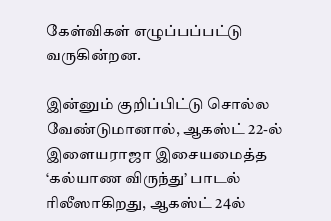கேள்விகள் எழுப்பப்பட்டு வருகின்றன.

இன்னும் குறிப்பிட்டு சொல்ல வேண்டுமானால், ஆகஸ்ட் 22-ல் இளையராஜா இசையமைத்த ‘கல்யாண விருந்து’ பாடல் ரிலீஸாகிறது, ஆகஸ்ட் 24ல்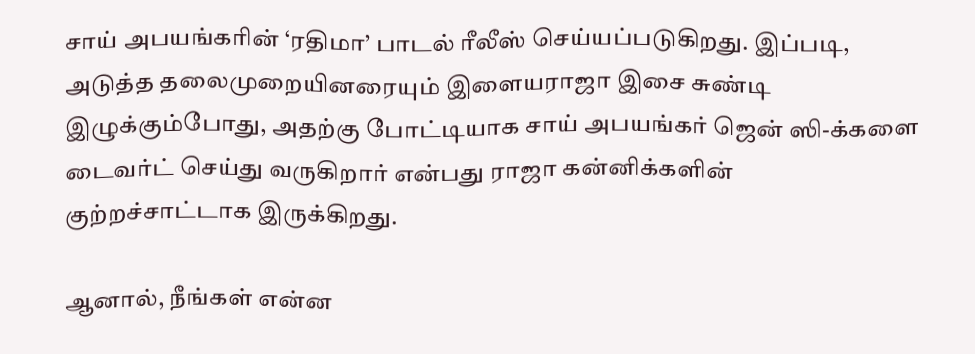சாய் அபயங்கரின் ‘ரதிமா’ பாடல் ரீலீஸ் செய்யப்படுகிறது. இப்படி, அடுத்த தலைமுறையினரையும் இளையராஜா இசை சுண்டி இழுக்கும்போது, அதற்கு போட்டியாக சாய் அபயங்கர் ஜென் ஸி-க்களை டைவர்ட் செய்து வருகிறார் என்பது ராஜா கன்னிக்களின் குற்றச்சாட்டாக இருக்கிறது.

ஆனால், நீங்கள் என்ன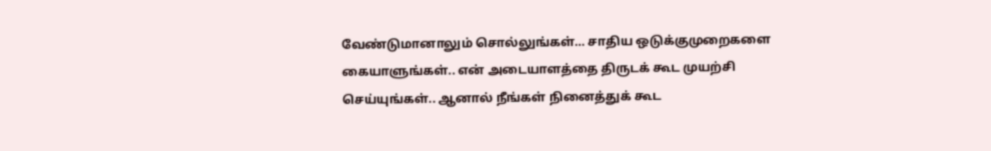வேண்டுமானாலும் சொல்லுங்கள்… சாதிய ஒடுக்குமுறைகளை கையாளுங்கள்.. என் அடையாளத்தை திருடக் கூட முயற்சி செய்யுங்கள்.. ஆனால் நீங்கள் நினைத்துக் கூட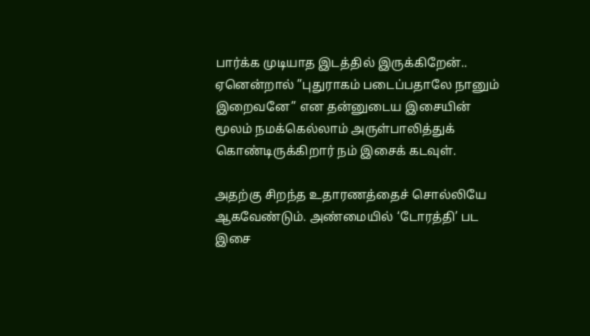பார்க்க முடியாத இடத்தில் இருக்கிறேன்.. ஏனென்றால் ”புதுராகம் படைப்பதாலே நானும் இறைவனே” என தன்னுடைய இசையின் மூலம் நமக்கெல்லாம் அருள்பாலித்துக் கொண்டிருக்கிறார் நம் இசைக் கடவுள்.

அதற்கு சிறந்த உதாரணத்தைச் சொல்லியே ஆகவேண்டும். அண்மையில் ‘டோரத்தி’ பட இசை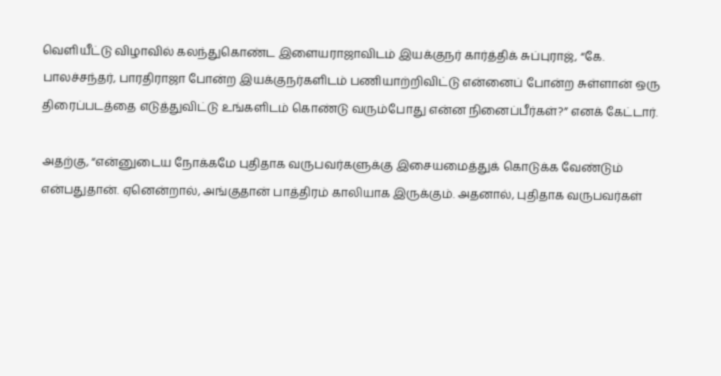வெளியீட்டு விழாவில் கலந்துகொண்ட இளையராஜாவிடம் இயக்குநர் கார்த்திக் சுப்புராஜ், “கே. பாலச்சந்தர், பாரதிராஜா போன்ற இயக்குநர்களிடம் பணியாற்றிவிட்டு என்னைப் போன்ற சுள்ளான் ஒரு திரைப்படத்தை எடுத்துவிட்டு உங்களிடம் கொண்டு வரும்போது என்ன நினைப்பீர்கள்?” எனக் கேட்டார்.

அதற்கு, “என்னுடைய நோக்கமே புதிதாக வருபவர்களுக்கு இசையமைத்துக் கொடுக்க வேண்டும் என்பதுதான். ஏனென்றால், அங்குதான் பாத்திரம் காலியாக இருக்கும். அதனால், புதிதாக வருபவர்கள்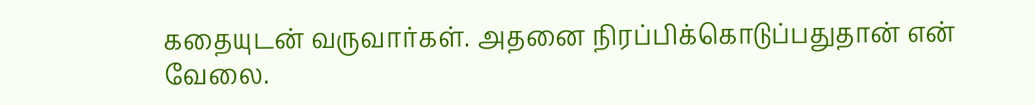கதையுடன் வருவார்கள். அதனை நிரப்பிக்கொடுப்பதுதான் என் வேலை.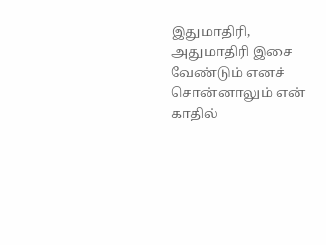இதுமாதிரி, அதுமாதிரி இசை வேண்டும் எனச் சொன்னாலும் என் காதில்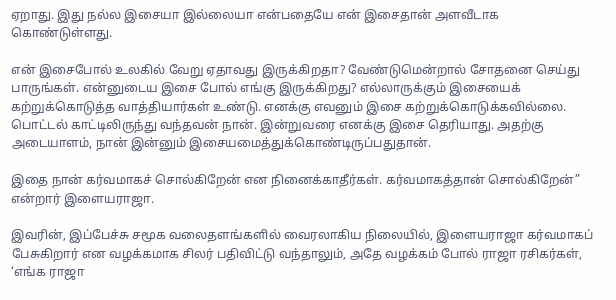ஏறாது. இது நல்ல இசையா இல்லையா என்பதையே என் இசைதான் அளவீடாக கொண்டுள்ளது.

என் இசைபோல் உலகில் வேறு ஏதாவது இருக்கிறதா? வேண்டுமென்றால் சோதனை செய்து பாருங்கள். என்னுடைய இசை போல் எங்கு இருக்கிறது? எல்லாருக்கும் இசையைக் கற்றுக்கொடுத்த வாத்தியார்கள் உண்டு. எனக்கு எவனும் இசை கற்றுக்கொடுக்கவில்லை. பொட்டல் காட்டிலிருந்து வந்தவன் நான். இன்றுவரை எனக்கு இசை தெரியாது. அதற்கு அடையாளம், நான் இன்னும் இசையமைத்துக்கொண்டிருப்பதுதான்.

இதை நான் கர்வமாகச் சொல்கிறேன் என நினைக்காதீர்கள். கர்வமாகத்தான் சொல்கிறேன்” என்றார் இளையராஜா.

இவரின், இப்பேச்சு சமூக வலைதளங்களில் வைரலாகிய நிலையில், இளையராஜா கர்வமாகப் பேசுகிறார் என வழக்கமாக சிலர் பதிவிட்டு வந்தாலும், அதே வழக்கம் போல் ராஜா ரசிகர்கள், ‘எங்க ராஜா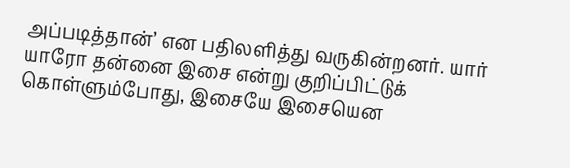அப்படித்தான்’ என பதிலளித்து வருகின்றனர். யார் யாரோ தன்னை இசை என்று குறிப்பிட்டுக் கொள்ளும்போது, இசையே இசையென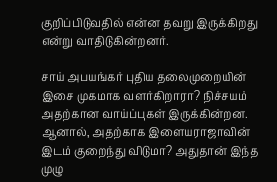குறிப்பிடுவதில் என்ன தவறு இருக்கிறது என்று வாதிடுகின்றனர்.

சாய் அபயங்கர் புதிய தலைமுறையின் இசை முகமாக வளர்கிறாரா? நிச்சயம் அதற்கான வாய்ப்புகள் இருக்கின்றன. ஆனால், அதற்காக இளையராஜாவின் இடம் குறைந்து விடுமா? அதுதான் இந்த முழு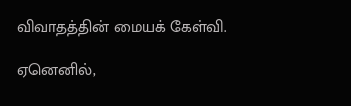விவாதத்தின் மையக் கேள்வி.

ஏனெனில்,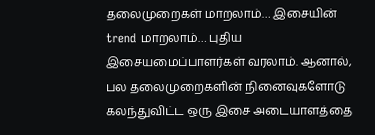தலைமுறைகள் மாறலாம்… இசையின் trend மாறலாம்… புதிய இசையமைப்பாளர்கள் வரலாம். ஆனால், பல தலைமுறைகளின் நினைவுகளோடு கலந்துவிட்ட ஒரு இசை அடையாளத்தை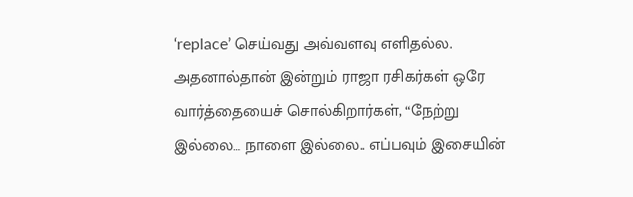‘replace’ செய்வது அவ்வளவு எளிதல்ல. அதனால்தான் இன்றும் ராஜா ரசிகர்கள் ஒரே வார்த்தையைச் சொல்கிறார்கள், “நேற்று இல்லை… நாளை இல்லை.. எப்பவும் இசையின்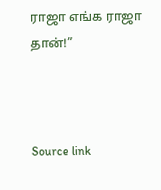ராஜா எங்க ராஜா தான்!”



Source link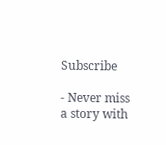Subscribe

- Never miss a story with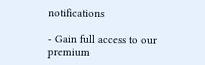notifications

- Gain full access to our premium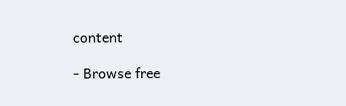content

- Browse free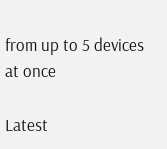from up to 5 devices at once

Latest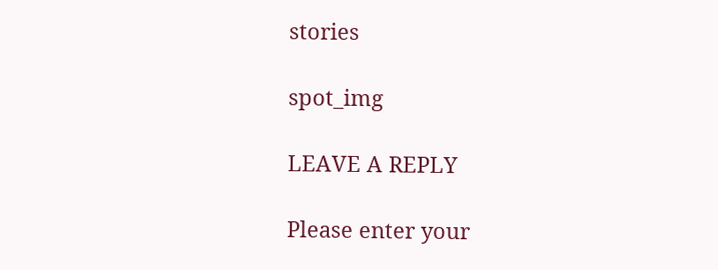stories

spot_img

LEAVE A REPLY

Please enter your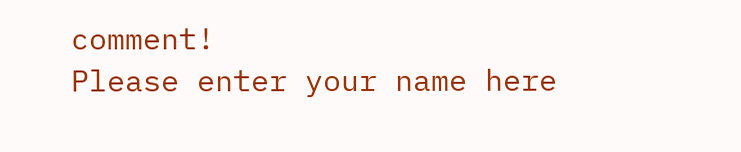comment!
Please enter your name here